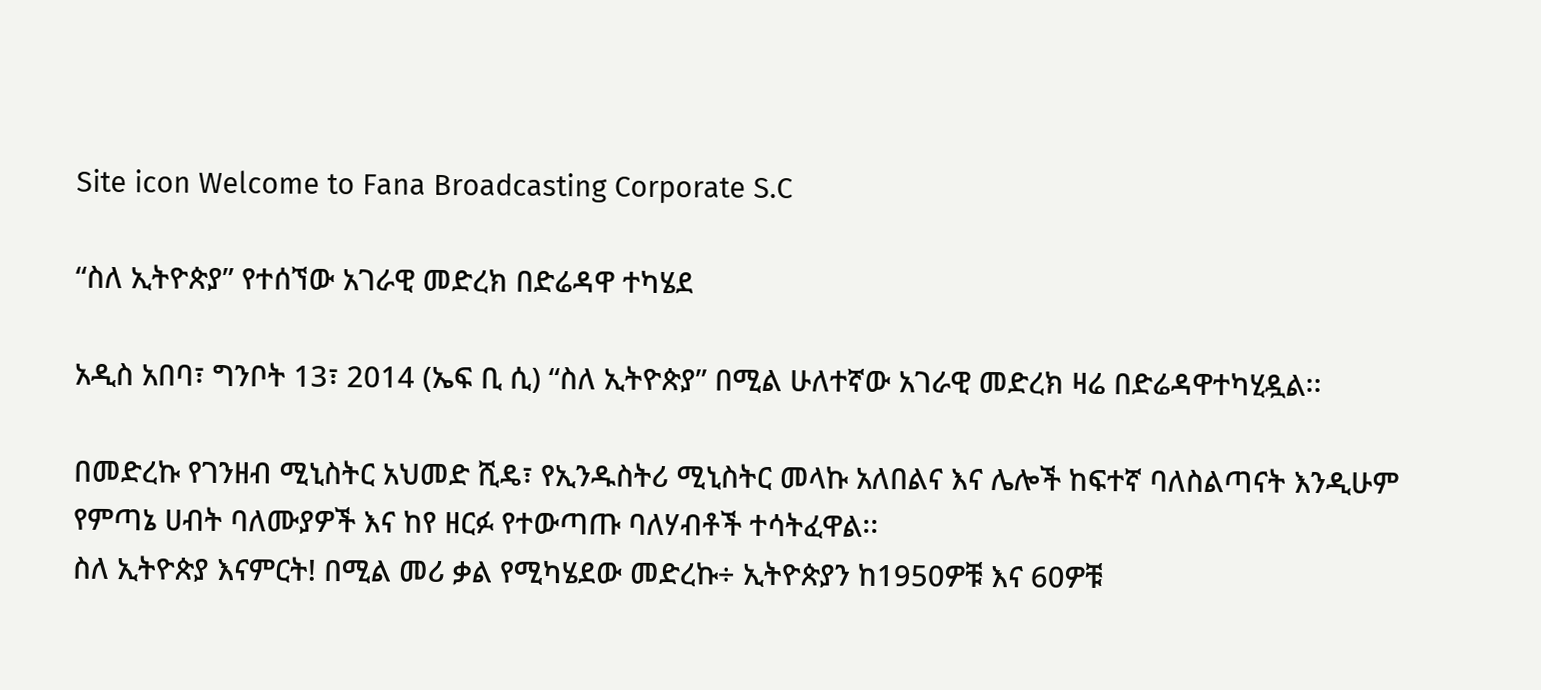Site icon Welcome to Fana Broadcasting Corporate S.C

“ስለ ኢትዮጵያ” የተሰኘው አገራዊ መድረክ በድሬዳዋ ተካሄደ

አዲስ አበባ፣ ግንቦት 13፣ 2014 (ኤፍ ቢ ሲ) “ስለ ኢትዮጵያ” በሚል ሁለተኛው አገራዊ መድረክ ዛሬ በድሬዳዋተካሂዷል፡፡

በመድረኩ የገንዘብ ሚኒስትር አህመድ ሺዴ፣ የኢንዱስትሪ ሚኒስትር መላኩ አለበልና እና ሌሎች ከፍተኛ ባለስልጣናት እንዲሁም የምጣኔ ሀብት ባለሙያዎች እና ከየ ዘርፉ የተውጣጡ ባለሃብቶች ተሳትፈዋል፡፡
ስለ ኢትዮጵያ እናምርት! በሚል መሪ ቃል የሚካሄደው መድረኩ÷ ኢትዮጵያን ከ1950ዎቹ እና 60ዎቹ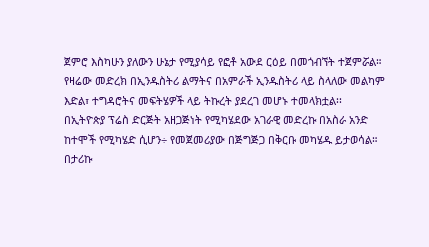ጀምሮ እስካሁን ያለውን ሁኔታ የሚያሳይ የፎቶ አውደ ርዕይ በመጎብኘት ተጀምሯል።
የዛሬው መድረክ በኢንዱስትሪ ልማትና በአምራች ኢንዱስትሪ ላይ ስላለው መልካም እድል፣ ተግዳሮትና መፍትሄዎች ላይ ትኩረት ያደረገ መሆኑ ተመላክቷል፡፡
በኢትዮጵያ ፕሬስ ድርጅት አዘጋጅነት የሚካሄደው አገራዊ መድረኩ በአስራ አንድ ከተሞች የሚካሄድ ሲሆን÷ የመጀመሪያው በጅግጅጋ በቅርቡ መካሄዱ ይታወሳል።
በታሪኩ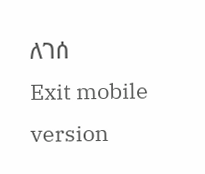ለገሰ
Exit mobile version